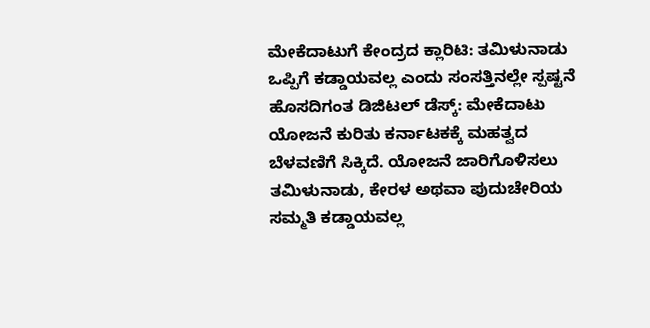ಮೇಕೆದಾಟುಗೆ ಕೇಂದ್ರದ ಕ್ಲಾರಿಟಿ: ತಮಿಳುನಾಡು ಒಪ್ಪಿಗೆ ಕಡ್ಡಾಯವಲ್ಲ ಎಂದು ಸಂಸತ್ತಿನಲ್ಲೇ ಸ್ಪಷ್ಟನೆ
ಹೊಸದಿಗಂತ ಡಿಜಿಟಲ್ ಡೆಸ್ಕ್: ಮೇಕೆದಾಟು ಯೋಜನೆ ಕುರಿತು ಕರ್ನಾಟಕಕ್ಕೆ ಮಹತ್ವದ ಬೆಳವಣಿಗೆ ಸಿಕ್ಕಿದೆ. ಯೋಜನೆ ಜಾರಿಗೊಳಿಸಲು ತಮಿಳುನಾಡು, ಕೇರಳ ಅಥವಾ ಪುದುಚೇರಿಯ ಸಮ್ಮತಿ ಕಡ್ಡಾಯವಲ್ಲ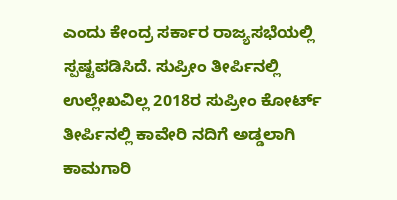ಎಂದು ಕೇಂದ್ರ ಸರ್ಕಾರ ರಾಜ್ಯಸಭೆಯಲ್ಲಿ ಸ್ಪಷ್ಟಪಡಿಸಿದೆ. ಸುಪ್ರೀಂ ತೀರ್ಪಿನಲ್ಲಿ ಉಲ್ಲೇಖವಿಲ್ಲ 2018ರ ಸುಪ್ರೀಂ ಕೋರ್ಟ್ ತೀರ್ಪಿನಲ್ಲಿ ಕಾವೇರಿ ನದಿಗೆ ಅಡ್ಡಲಾಗಿ ಕಾಮಗಾರಿ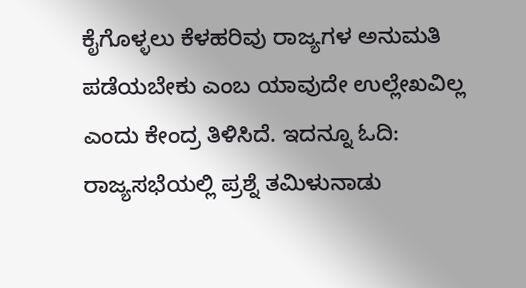ಕೈಗೊಳ್ಳಲು ಕೆಳಹರಿವು ರಾಜ್ಯಗಳ ಅನುಮತಿ ಪಡೆಯಬೇಕು ಎಂಬ ಯಾವುದೇ ಉಲ್ಲೇಖವಿಲ್ಲ ಎಂದು ಕೇಂದ್ರ ತಿಳಿಸಿದೆ. ಇದನ್ನೂ ಓದಿ: ರಾಜ್ಯಸಭೆಯಲ್ಲಿ ಪ್ರಶ್ನೆ ತಮಿಳುನಾಡು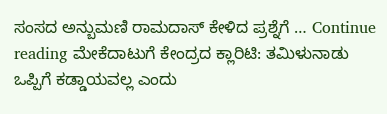ಸಂಸದ ಅನ್ಬುಮಣಿ ರಾಮದಾಸ್ ಕೇಳಿದ ಪ್ರಶ್ನೆಗೆ … Continue reading ಮೇಕೆದಾಟುಗೆ ಕೇಂದ್ರದ ಕ್ಲಾರಿಟಿ: ತಮಿಳುನಾಡು ಒಪ್ಪಿಗೆ ಕಡ್ಡಾಯವಲ್ಲ ಎಂದು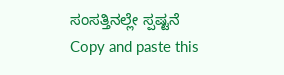ಸಂಸತ್ತಿನಲ್ಲೇ ಸ್ಪಷ್ಟನೆ
Copy and paste this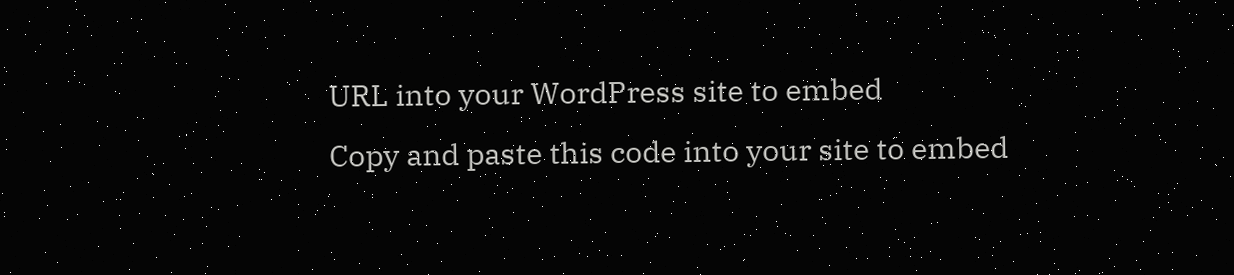URL into your WordPress site to embed
Copy and paste this code into your site to embed